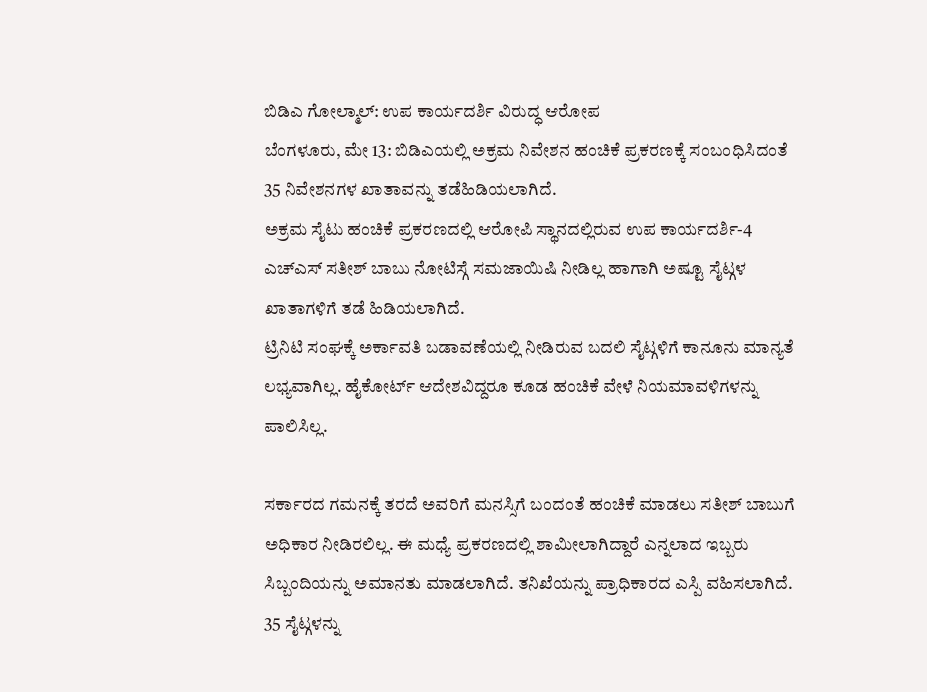ಬಿಡಿಎ ಗೋಲ್ಮಾಲ್: ಉಪ ಕಾರ್ಯದರ್ಶಿ ವಿರುದ್ಧ ಆರೋಪ
ಬೆಂಗಳೂರು, ಮೇ 13: ಬಿಡಿಎಯಲ್ಲಿ ಅಕ್ರಮ ನಿವೇಶನ ಹಂಚಿಕೆ ಪ್ರಕರಣಕ್ಕೆ ಸಂಬಂಧಿಸಿದಂತೆ 35 ನಿವೇಶನಗಳ ಖಾತಾವನ್ನು ತಡೆಹಿಡಿಯಲಾಗಿದೆ.
ಅಕ್ರಮ ಸೈಟು ಹಂಚಿಕೆ ಪ್ರಕರಣದಲ್ಲಿ ಆರೋಪಿ ಸ್ಥಾನದಲ್ಲಿರುವ ಉಪ ಕಾರ್ಯದರ್ಶಿ-4 ಎಚ್ಎಸ್ ಸತೀಶ್ ಬಾಬು ನೋಟಿಸ್ಗೆ ಸಮಜಾಯಿಷಿ ನೀಡಿಲ್ಲ ಹಾಗಾಗಿ ಅಷ್ಟೂ ಸೈಟ್ಗಳ ಖಾತಾಗಳಿಗೆ ತಡೆ ಹಿಡಿಯಲಾಗಿದೆ.
ಟ್ರಿನಿಟಿ ಸಂಘಕ್ಕೆ ಅರ್ಕಾವತಿ ಬಡಾವಣೆಯಲ್ಲಿ ನೀಡಿರುವ ಬದಲಿ ಸೈಟ್ಗಳಿಗೆ ಕಾನೂನು ಮಾನ್ಯತೆ ಲಭ್ಯವಾಗಿಲ್ಲ. ಹೈಕೋರ್ಟ್ ಆದೇಶವಿದ್ದರೂ ಕೂಡ ಹಂಚಿಕೆ ವೇಳೆ ನಿಯಮಾವಳಿಗಳನ್ನು ಪಾಲಿಸಿಲ್ಲ.

ಸರ್ಕಾರದ ಗಮನಕ್ಕೆ ತರದೆ ಅವರಿಗೆ ಮನಸ್ಸಿಗೆ ಬಂದಂತೆ ಹಂಚಿಕೆ ಮಾಡಲು ಸತೀಶ್ ಬಾಬುಗೆ ಅಧಿಕಾರ ನೀಡಿರಲಿಲ್ಲ. ಈ ಮಧ್ಯೆ ಪ್ರಕರಣದಲ್ಲಿ ಶಾಮೀಲಾಗಿದ್ದಾರೆ ಎನ್ನಲಾದ ಇಬ್ಬರು ಸಿಬ್ಬಂದಿಯನ್ನು ಅಮಾನತು ಮಾಡಲಾಗಿದೆ. ತನಿಖೆಯನ್ನು ಪ್ರಾಧಿಕಾರದ ಎಸ್ಪಿ ವಹಿಸಲಾಗಿದೆ.
35 ಸೈಟ್ಗಳನ್ನು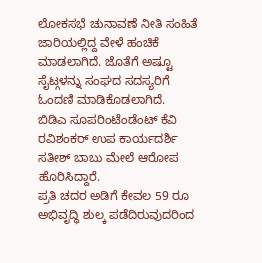ಲೋಕಸಭೆ ಚುನಾವಣೆ ನೀತಿ ಸಂಹಿತೆ ಜಾರಿಯಲ್ಲಿದ್ದ ವೇಳೆ ಹಂಚಿಕೆ ಮಾಡಲಾಗಿದೆ. ಜೊತೆಗೆ ಅಷ್ಟೂ ಸೈಟ್ಗಳನ್ನು ಸಂಘದ ಸದಸ್ಯರಿಗೆ ಓಂದಣಿ ಮಾಡಿಕೊಡಲಾಗಿದೆ.
ಬಿಡಿಎ ಸೂಪರಿಂಟೆಂಡೆಂಟ್ ಕೆವಿ ರವಿಶಂಕರ್ ಉಪ ಕಾರ್ಯದರ್ಶಿ ಸತೀಶ್ ಬಾಬು ಮೇಲೆ ಆರೋಪ ಹೊರಿಸಿದ್ದಾರೆ.
ಪ್ರತಿ ಚದರ ಅಡಿಗೆ ಕೇವಲ 59 ರೂ ಅಭಿವೃದ್ಧಿ ಶುಲ್ಕ ಪಡೆದಿರುವುದರಿಂದ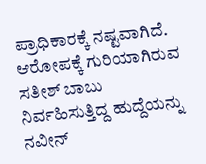ಪ್ರಾಧಿಕಾರಕ್ಕೆ ನಷ್ಟವಾಗಿದೆ. ಆರೋಪಕ್ಕೆ ಗುರಿಯಾಗಿರುವ ಸತೀಶ್ ಬಾಬು ನಿರ್ವಹಿಸುತ್ತಿದ್ದ ಹುದ್ದೆಯನ್ನು ನವೀನ್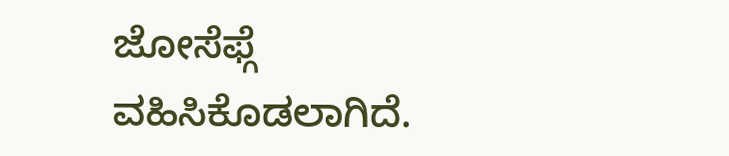ಜೋಸೆಫ್ಗೆ ವಹಿಸಿಕೊಡಲಾಗಿದೆ.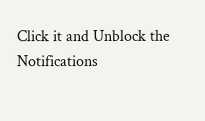Click it and Unblock the Notifications